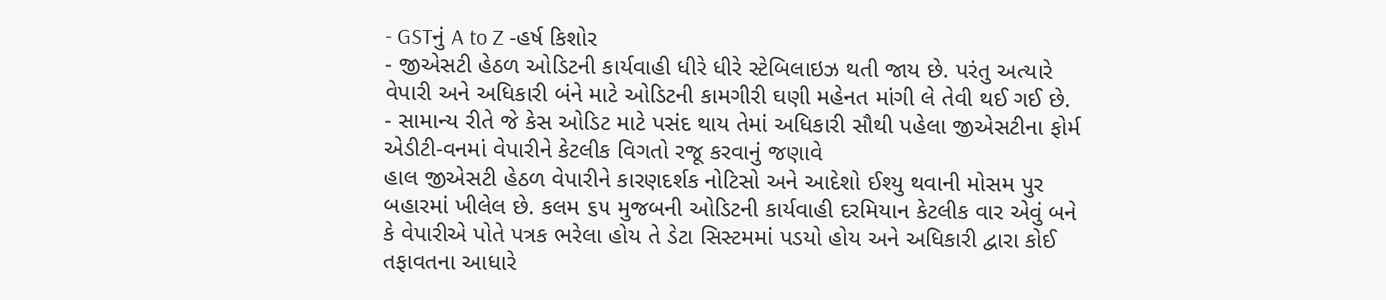- GSTનું A to Z -હર્ષ કિશોર
- જીએસટી હેઠળ ઓડિટની કાર્યવાહી ધીરે ધીરે સ્ટેબિલાઇઝ થતી જાય છે. પરંતુ અત્યારે વેપારી અને અધિકારી બંને માટે ઓડિટની કામગીરી ઘણી મહેનત માંગી લે તેવી થઈ ગઈ છે.
- સામાન્ય રીતે જે કેસ ઓડિટ માટે પસંદ થાય તેમાં અધિકારી સૌથી પહેલા જીએસટીના ફોર્મ એડીટી-વનમાં વેપારીને કેટલીક વિગતો રજૂ કરવાનું જણાવે
હાલ જીએસટી હેઠળ વેપારીને કારણદર્શક નોટિસો અને આદેશો ઈશ્યુ થવાની મોસમ પુર બહારમાં ખીલેલ છે. કલમ ૬૫ મુજબની ઓડિટની કાર્યવાહી દરમિયાન કેટલીક વાર એવું બને કે વેપારીએ પોતે પત્રક ભરેલા હોય તે ડેટા સિસ્ટમમાં પડયો હોય અને અધિકારી દ્વારા કોઈ તફાવતના આધારે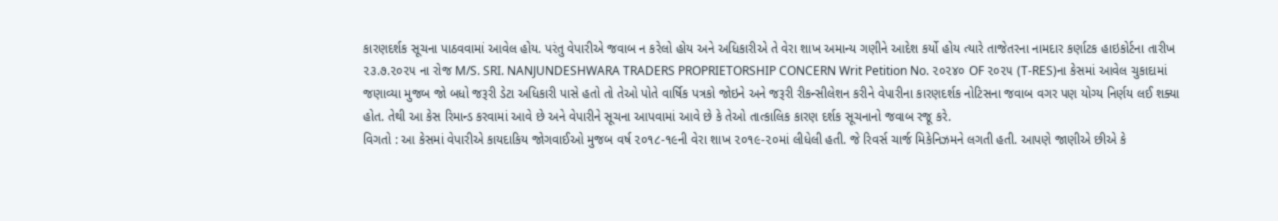કારણદર્શક સૂચના પાઠવવામાં આવેલ હોય. પરંતુ વેપારીએ જવાબ ન કરેલો હોય અને અધિકારીએ તે વેરા શાખ અમાન્ય ગણીને આદેશ કર્યો હોય ત્યારે તાજેતરના નામદાર કર્ણાટક હાઇકોર્ટના તારીખ ૨૩.૭.૨૦૨૫ ના રોજ M/S. SRI. NANJUNDESHWARA TRADERS PROPRIETORSHIP CONCERN Writ Petition No. ૨૦૨૪૦ OF ૨૦૨૫ (T-RES)ના કેસમાં આવેલ ચુકાદામાં જણાવ્યા મુજબ જો બધો જરૂરી ડેટા અધિકારી પાસે હતો તો તેઓ પોતે વાર્ષિક પત્રકો જોઇને અને જરૂરી રીકન્સીલેશન કરીને વેપારીના કારણદર્શક નોટિસના જવાબ વગર પણ યોગ્ય નિર્ણય લઈ શક્યા હોત. તેથી આ કેસ રિમાન્ડ કરવામાં આવે છે અને વેપારીને સૂચના આપવામાં આવે છે કે તેઓ તાત્કાલિક કારણ દર્શક સૂચનાનો જવાબ રજૂ કરે.
વિગતો : આ કેસમાં વેપારીએ કાયદાકિય જોગવાઈઓ મુજબ વર્ષ ૨૦૧૮-૧૯ની વેરા શાખ ૨૦૧૯-૨૦માં લીધેલી હતી. જે રિવર્સ ચાર્જ મિકેનિઝમને લગતી હતી. આપણે જાણીએ છીએ કે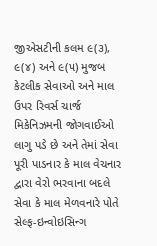જીએસટીની કલમ ૯(૩), ૯(૪) અને ૯(૫) મુજબ કેટલીક સેવાઓ અને માલ ઉપર રિવર્સ ચાર્જ મિકેનિઝમની જોગવાઈઓ લાગુ પડે છે અને તેમાં સેવા પૂરી પાડનાર કે માલ વેચનાર દ્વારા વેરો ભરવાના બદલે સેવા કે માલ મેળવનારે પોતે સેલ્ફ-ઇન્વોઇસિન્ગ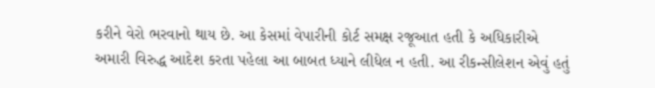કરીને વેરો ભરવાનો થાય છે. આ કેસમાં વેપારીની કોર્ટ સમક્ષ રજૂઆત હતી કે અધિકારીએ અમારી વિરુદ્ધ આદેશ કરતા પહેલા આ બાબત ધ્યાને લીધેલ ન હતી. આ રીકન્સીલેશન એવું હતું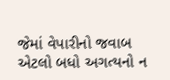જેમાં વેપારીનો જવાબ એટલો બધો અગત્યનો ન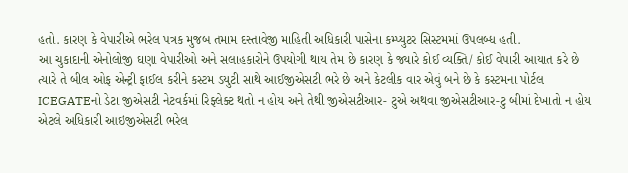હતો. કારણ કે વેપારીએ ભરેલ પત્રક મુજબ તમામ દસ્તાવેજી માહિતી અધિકારી પાસેના કમ્પ્યુટર સિસ્ટમમાં ઉપલબ્ધ હતી.
આ ચુકાદાની એનોલોજી ઘણા વેપારીઓ અને સલાહકારોને ઉપયોગી થાય તેમ છે કારણ કે જ્યારે કોઈ વ્યક્તિ/ કોઈ વેપારી આયાત કરે છે ત્યારે તે બીલ ઓફ એન્ટ્રી ફાઈલ કરીને કસ્ટમ ડયુટી સાથે આઈજીએસટી ભરે છે અને કેટલીક વાર એવું બને છે કે કસ્ટમના પોર્ટલ ICEGATEનો ડેટા જીએસટી નેટવર્કમાં રિફ્લેક્ટ થતો ન હોય અને તેથી જીએસટીઆર- ટુએ અથવા જીએસટીઆર-ટુ બીમાં દેખાતો ન હોય એટલે અધિકારી આઇજીએસટી ભરેલ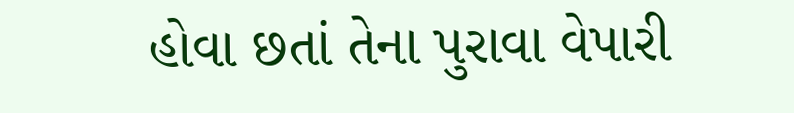હોવા છતાં તેના પુરાવા વેપારી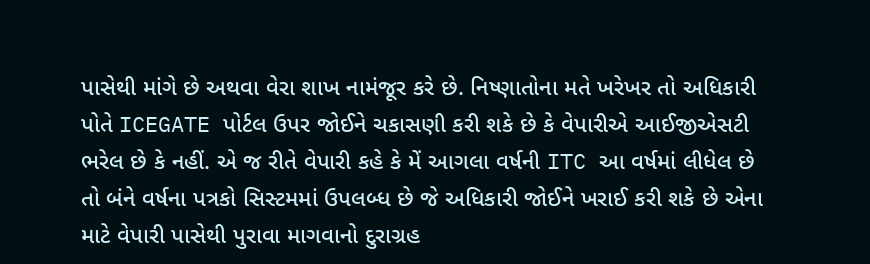પાસેથી માંગે છે અથવા વેરા શાખ નામંજૂર કરે છે. નિષ્ણાતોના મતે ખરેખર તો અધિકારી પોતે ICEGATE પોર્ટલ ઉપર જોઈને ચકાસણી કરી શકે છે કે વેપારીએ આઈજીએસટી ભરેલ છે કે નહીં. એ જ રીતે વેપારી કહે કે મેં આગલા વર્ષની ITC આ વર્ષમાં લીધેલ છે તો બંને વર્ષના પત્રકો સિસ્ટમમાં ઉપલબ્ધ છે જે અધિકારી જોઈને ખરાઈ કરી શકે છે એના માટે વેપારી પાસેથી પુરાવા માગવાનો દુરાગ્રહ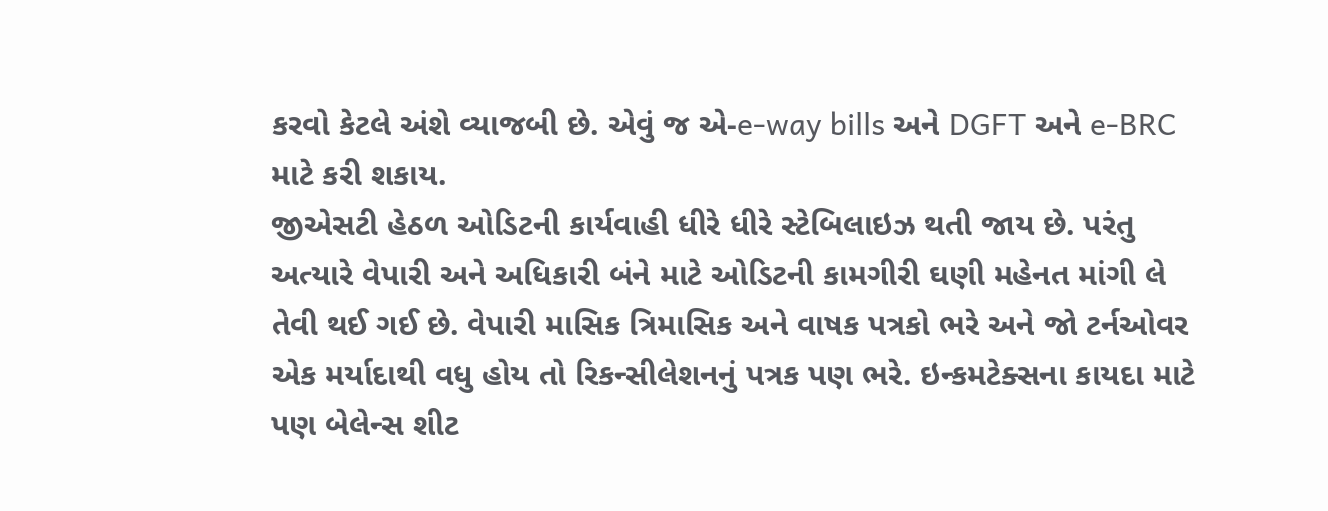કરવો કેટલે અંશે વ્યાજબી છે. એવું જ એ-e-way bills અને DGFT અને e-BRC માટે કરી શકાય.
જીએસટી હેઠળ ઓડિટની કાર્યવાહી ધીરે ધીરે સ્ટેબિલાઇઝ થતી જાય છે. પરંતુ અત્યારે વેપારી અને અધિકારી બંને માટે ઓડિટની કામગીરી ઘણી મહેનત માંગી લે તેવી થઈ ગઈ છે. વેપારી માસિક ત્રિમાસિક અને વાષક પત્રકો ભરે અને જો ટર્નઓવર એક મર્યાદાથી વધુ હોય તો રિકન્સીલેશનનું પત્રક પણ ભરે. ઇન્કમટેક્સના કાયદા માટે પણ બેલેન્સ શીટ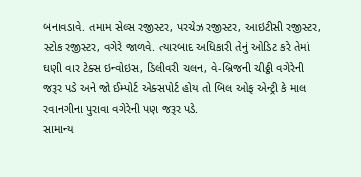બનાવડાવે. તમામ સેલ્સ રજીસ્ટર, પરચેઝ રજીસ્ટર, આઇટીસી રજીસ્ટર, સ્ટોક રજીસ્ટર, વગેરે જાળવે. ત્યારબાદ અધિકારી તેનું ઓડિટ કરે તેમાં ઘણી વાર ટેક્સ ઇન્વોઇસ, ડિલીવરી ચલન, વે-બ્રિજની ચીઠ્ઠી વગેરેની જરૂર પડે અને જો ઈમ્પોર્ટ એક્સપોર્ટ હોય તો બિલ ઓફ એન્ટ્રી કે માલ રવાનગીના પુરાવા વગેરેની પણ જરૂર પડે.
સામાન્ય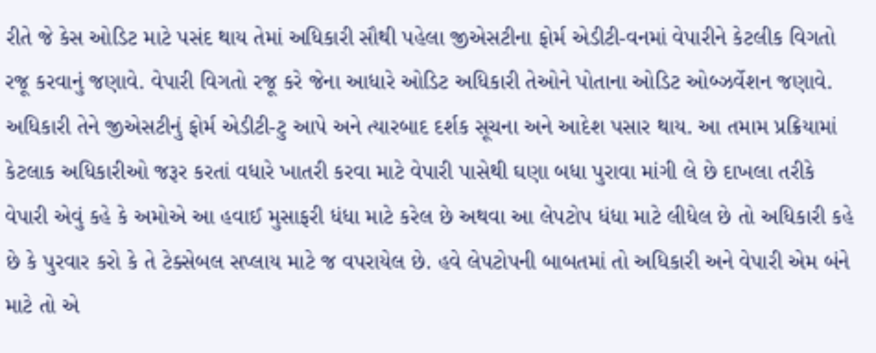રીતે જે કેસ ઓડિટ માટે પસંદ થાય તેમાં અધિકારી સૌથી પહેલા જીએસટીના ફોર્મ એડીટી-વનમાં વેપારીને કેટલીક વિગતો રજૂ કરવાનું જણાવે. વેપારી વિગતો રજૂ કરે જેના આધારે ઓડિટ અધિકારી તેઓને પોતાના ઓડિટ ઓબ્ઝર્વેશન જણાવે. અધિકારી તેને જીએસટીનું ફોર્મ એડીટી-ટુ આપે અને ત્યારબાદ દર્શક સૂચના અને આદેશ પસાર થાય. આ તમામ પ્રક્રિયામાં કેટલાક અધિકારીઓ જરૂર કરતાં વધારે ખાતરી કરવા માટે વેપારી પાસેથી ઘણા બધા પુરાવા માંગી લે છે દાખલા તરીકે વેપારી એવું કહે કે અમોએ આ હવાઈ મુસાફરી ધંધા માટે કરેલ છે અથવા આ લેપટોપ ધંધા માટે લીધેલ છે તો અધિકારી કહે છે કે પુરવાર કરો કે તે ટેક્સેબલ સપ્લાય માટે જ વપરાયેલ છે. હવે લેપટોપની બાબતમાં તો અધિકારી અને વેપારી એમ બંને માટે તો એ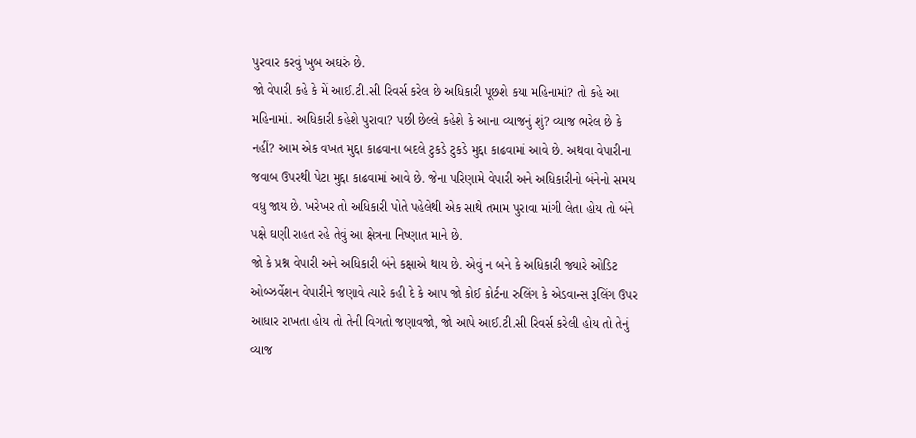પુરવાર કરવું ખુબ અઘરું છે.
જો વેપારી કહે કે મેં આઈ.ટી.સી રિવર્સ કરેલ છે અધિકારી પૂછશે કયા મહિનામાં? તો કહે આ મહિનામાં. અધિકારી કહેશે પુરાવા? પછી છેલ્લે કહેશે કે આના વ્યાજનું શું? વ્યાજ ભરેલ છે કે નહીં? આમ એક વખત મુદ્દા કાઢવાના બદલે ટુકડે ટુકડે મુદ્દા કાઢવામાં આવે છે. અથવા વેપારીના જવાબ ઉપરથી પેટા મુદ્દા કાઢવામાં આવે છે. જેના પરિણામે વેપારી અને અધિકારીનો બંનેનો સમય વધુ જાય છે. ખરેખર તો અધિકારી પોતે પહેલેથી એક સાથે તમામ પુરાવા માંગી લેતા હોય તો બંને પક્ષે ઘણી રાહત રહે તેવું આ ક્ષેત્રના નિષ્ણાત માને છે.
જો કે પ્રશ્ન વેપારી અને અધિકારી બંને કક્ષાએ થાય છે. એવું ન બને કે અધિકારી જ્યારે ઓડિટ ઓબ્ઝર્વેશન વેપારીને જણાવે ત્યારે કહી દે કે આપ જો કોઈ કોર્ટના રુલિંગ કે એડવાન્સ રૂલિંગ ઉપર આધાર રાખતા હોય તો તેની વિગતો જણાવજો, જો આપે આઈ.ટી.સી રિવર્સ કરેલી હોય તો તેનું વ્યાજ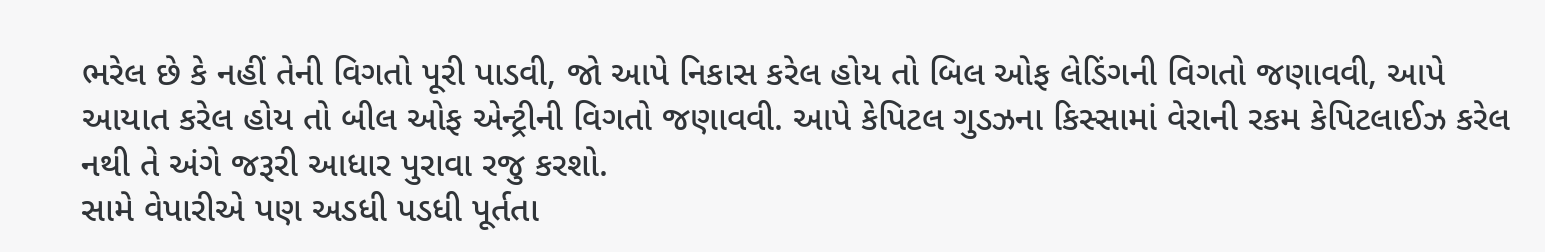ભરેલ છે કે નહીં તેની વિગતો પૂરી પાડવી, જો આપે નિકાસ કરેલ હોય તો બિલ ઓફ લેડિંગની વિગતો જણાવવી, આપે આયાત કરેલ હોય તો બીલ ઓફ એન્ટ્રીની વિગતો જણાવવી. આપે કેપિટલ ગુડઝના કિસ્સામાં વેરાની રકમ કેપિટલાઈઝ કરેલ નથી તે અંગે જરૂરી આધાર પુરાવા રજુ કરશો.
સામે વેપારીએ પણ અડધી પડધી પૂર્તતા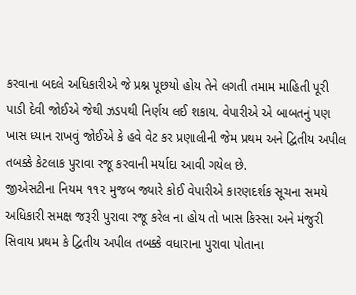કરવાના બદલે અધિકારીએ જે પ્રશ્ન પૂછયો હોય તેને લગતી તમામ માહિતી પૂરી પાડી દેવી જોઈએ જેથી ઝડપથી નિર્ણય લઈ શકાય. વેપારીએ એ બાબતનું પણ ખાસ ધ્યાન રાખવું જોઈએ કે હવે વેટ કર પ્રણાલીની જેમ પ્રથમ અને દ્વિતીય અપીલ તબક્કે કેટલાક પુરાવા રજૂ કરવાની મર્યાદા આવી ગયેલ છે.
જીએસટીના નિયમ ૧૧૨ મુજબ જ્યારે કોઈ વેપારીએ કારણદર્શક સૂચના સમયે અધિકારી સમક્ષ જરૂરી પુરાવા રજૂ કરેલ ના હોય તો ખાસ કિસ્સા અને મંજુરી સિવાય પ્રથમ કે દ્વિતીય અપીલ તબક્કે વધારાના પુરાવા પોતાના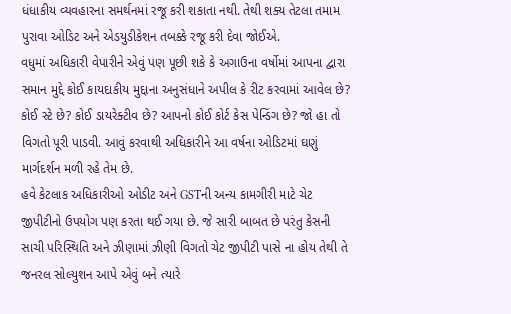ધંધાકીય વ્યવહારના સમર્થનમાં રજૂ કરી શકાતા નથી. તેથી શક્ય તેટલા તમામ પુરાવા ઓડિટ અને એડયુડીકેશન તબક્કે રજૂ કરી દેવા જોઈએ.
વધુમાં અધિકારી વેપારીને એવું પણ પૂછી શકે કે અગાઉના વર્ષોમાં આપના દ્વારા સમાન મુદ્દે કોઈ કાયદાકીય મુદ્દાના અનુસંધાને અપીલ કે રીટ કરવામાં આવેલ છે? કોઈ સ્ટે છે? કોઈ ડાયરેક્ટીવ છે? આપનો કોઈ કોર્ટ કેસ પેન્ડિંગ છે? જો હા તો વિગતો પૂરી પાડવી. આવું કરવાથી અધિકારીને આ વર્ષના ઓડિટમાં ઘણું માર્ગદર્શન મળી રહે તેમ છે.
હવે કેટલાક અધિકારીઓ ઓડીટ અને GSTની અન્ય કામગીરી માટે ચેટ જીપીટીનો ઉપયોગ પણ કરતા થઈ ગયા છે. જે સારી બાબત છે પરંતુ કેસની સાચી પરિસ્થિતિ અને ઝીણામાં ઝીણી વિગતો ચેટ જીપીટી પાસે ના હોય તેથી તે જનરલ સોલ્યુશન આપે એવું બને ત્યારે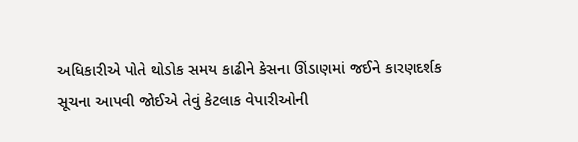અધિકારીએ પોતે થોડોક સમય કાઢીને કેસના ઊંડાણમાં જઈને કારણદર્શક સૂચના આપવી જોઈએ તેવું કેટલાક વેપારીઓની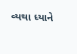વ્યથા ધ્યાને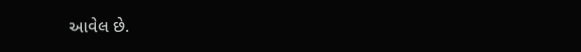આવેલ છે.